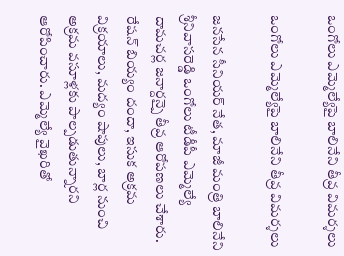ఒంగోలు ఎమ్మెల్యేపై బాలినేని తీవ్ర విమర్శలు

ఒంగోలు ఎమ్మెల్యేపై బాలినేని తీవ్ర విమర్శలు

జనసేన సీనియర్ నేత, మాజీ మంత్రి బాలినేని శ్రీనివాసరెడ్డి ఒంగోలు టీడీపీ ఎమ్మెల్యే దామచర్ల జనార్దన్పై తీవ్ర ఆరోపణలు చేశారు. రేషన్ బియ్యం దందా, ఇసుక అక్రమ విక్రయాలు, మద్యం షాపులు, బార్ల నుంచి అక్రమ వసూళ్లకు పాల్పడుతున్నారని ఆరోపించారు. ఎమ్మెల్యే వైఖరితో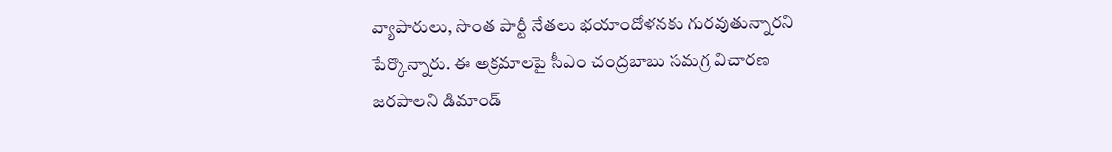వ్యాపారులు, సొంత పార్టీ నేతలు భయాందోళనకు గురవుతున్నారని పేర్కొన్నారు. ఈ అక్రమాలపై సీఎం చంద్రబాబు సమగ్ర విచారణ జరపాలని డిమాండ్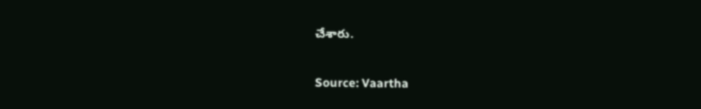చేశారు.

Source: Vaartha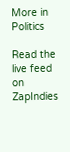More in Politics

Read the live feed on ZapIndies